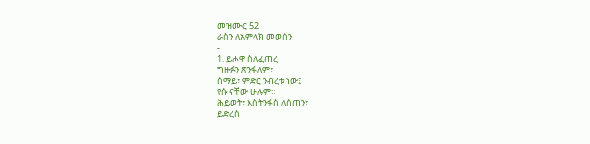መዝሙር 52
ራስን ለአምላክ መወሰን
-
1. ይሖዋ ስለፈጠረ
ግዙፉን ጽንፋለም፣
ሰማይ፣ ምድር ንብረቱ ነው፤
የሱ ናቸው ሁሉም።
ሕይወት፣ እስትንፋስ ለሰጠን፣
ይድረስ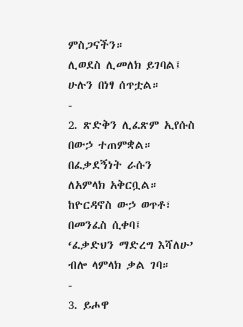ምስጋናችን።
ሊወደስ ሊመለክ ይገባል፤
ሁሉን በነፃ ሰጥቷል።
-
2. ጽድቅን ሊፈጽም ኢየሱስ
በውኃ ተጠምቋል።
በፈቃደኝነት ራሱን
ለአምላክ አቅርቧል።
ከዮርዳኖስ ውኃ ወጥቶ፣
በመንፈስ ሲቀባ፤
‘ፈቃድህን ማድረግ እሻለሁ’
ብሎ ላምላክ ቃል ገባ።
-
3. ይሖዋ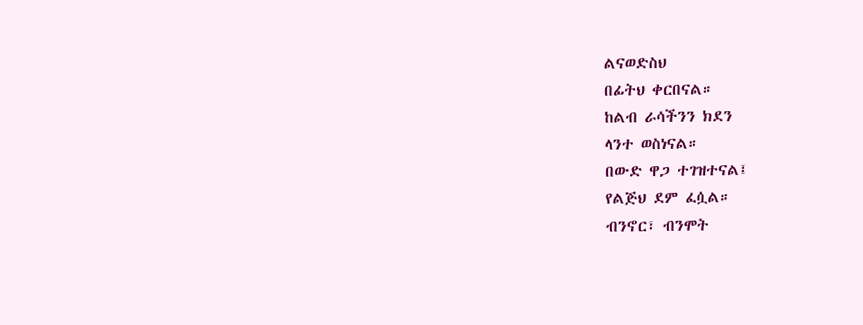ልናወድስህ
በፊትህ ቀርበናል።
ከልብ ራሳችንን ክደን
ላንተ ወስነናል።
በውድ ዋጋ ተገዝተናል፤
የልጅህ ደም ፈሷል።
ብንኖር፣ ብንሞት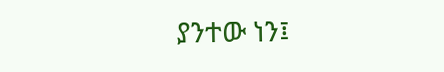ያንተው ነን፤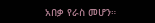አበቃ የራስ መሆን።